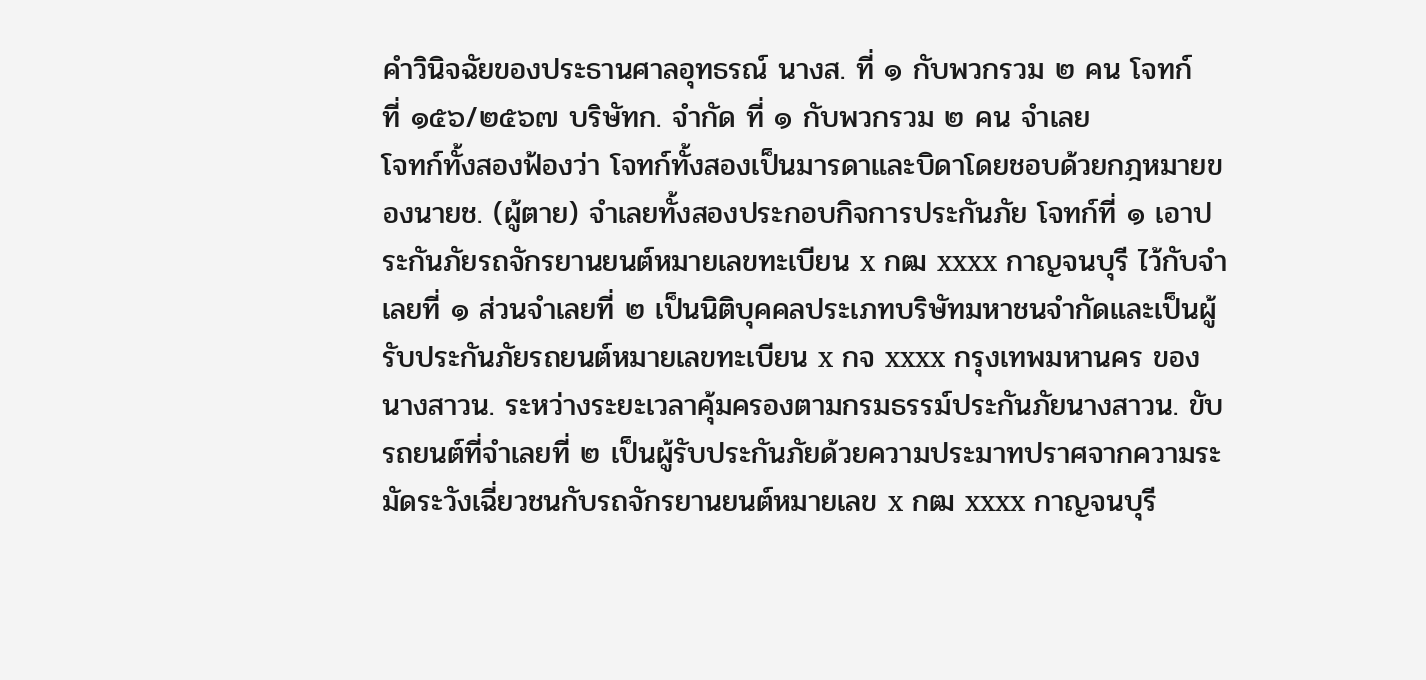คำวินิจฉัยของประธานศาลอุทธรณ์ นางส. ที่ ๑ กับพวกรวม ๒ คน โจทก์
ที่ ๑๕๖/๒๕๖๗ บริษัทก. จำกัด ที่ ๑ กับพวกรวม ๒ คน จำเลย
โจทก์ทั้งสองฟ้องว่า โจทก์ทั้งสองเป็นมารดาและบิดาโดยชอบด้วยกฎหมายของนายช. (ผู้ตาย) จำเลยทั้งสองประกอบกิจการประกันภัย โจทก์ที่ ๑ เอาประกันภัยรถจักรยานยนต์หมายเลขทะเบียน x กฒ xxxx กาญจนบุรี ไว้กับจำเลยที่ ๑ ส่วนจำเลยที่ ๒ เป็นนิติบุคคลประเภทบริษัทมหาชนจำกัดและเป็นผู้รับประกันภัยรถยนต์หมายเลขทะเบียน x กจ xxxx กรุงเทพมหานคร ของนางสาวน. ระหว่างระยะเวลาคุ้มครองตามกรมธรรม์ประกันภัยนางสาวน. ขับรถยนต์ที่จำเลยที่ ๒ เป็นผู้รับประกันภัยด้วยความประมาทปราศจากความระมัดระวังเฉี่ยวชนกับรถจักรยานยนต์หมายเลข x กฒ xxxx กาญจนบุรี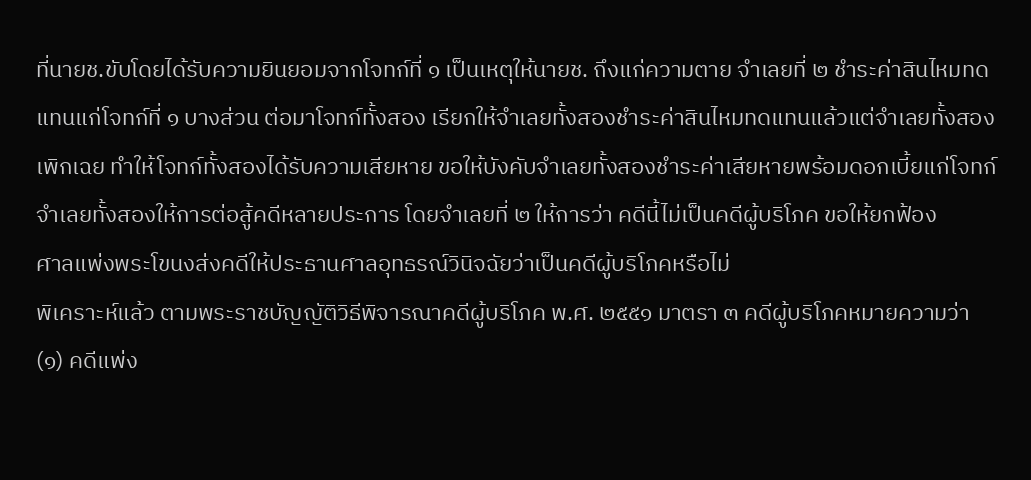ที่นายช.ขับโดยได้รับความยินยอมจากโจทก์ที่ ๑ เป็นเหตุให้นายช. ถึงแก่ความตาย จำเลยที่ ๒ ชำระค่าสินไหมทดแทนแก่โจทก์ที่ ๑ บางส่วน ต่อมาโจทก์ทั้งสอง เรียกให้จำเลยทั้งสองชำระค่าสินไหมทดแทนแล้วแต่จำเลยทั้งสองเพิกเฉย ทำให้โจทก์ทั้งสองได้รับความเสียหาย ขอให้บังคับจำเลยทั้งสองชำระค่าเสียหายพร้อมดอกเบี้ยแก่โจทก์
จำเลยทั้งสองให้การต่อสู้คดีหลายประการ โดยจำเลยที่ ๒ ให้การว่า คดีนี้ไม่เป็นคดีผู้บริโภค ขอให้ยกฟ้อง
ศาลแพ่งพระโขนงส่งคดีให้ประธานศาลอุทธรณ์วินิจฉัยว่าเป็นคดีผู้บริโภคหรือไม่
พิเคราะห์แล้ว ตามพระราชบัญญัติวิธีพิจารณาคดีผู้บริโภค พ.ศ. ๒๕๕๑ มาตรา ๓ คดีผู้บริโภคหมายความว่า (๑) คดีแพ่ง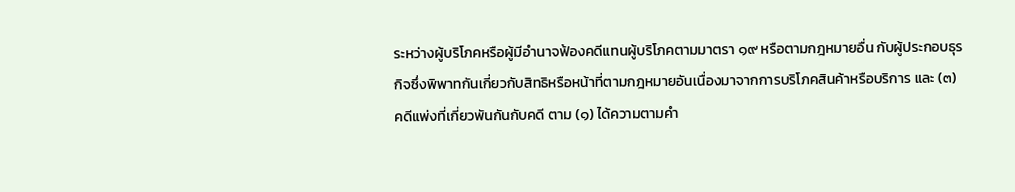ระหว่างผู้บริโภคหรือผู้มีอำนาจฟ้องคดีแทนผู้บริโภคตามมาตรา ๑๙ หรือตามกฎหมายอื่น กับผู้ประกอบธุรกิจซึ่งพิพาทกันเกี่ยวกับสิทธิหรือหน้าที่ตามกฎหมายอันเนื่องมาจากการบริโภคสินค้าหรือบริการ และ (๓) คดีแพ่งที่เกี่ยวพันกันกับคดี ตาม (๑) ได้ความตามคำ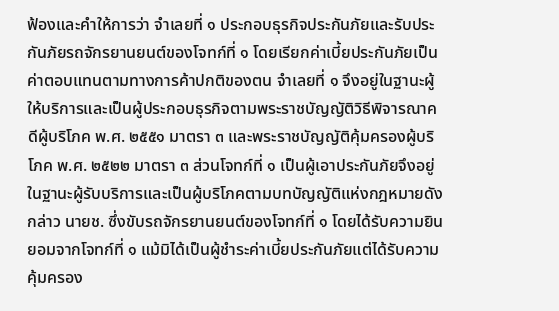ฟ้องและคำให้การว่า จำเลยที่ ๑ ประกอบธุรกิจประกันภัยและรับประกันภัยรถจักรยานยนต์ของโจทก์ที่ ๑ โดยเรียกค่าเบี้ยประกันภัยเป็นค่าตอบแทนตามทางการค้าปกติของตน จำเลยที่ ๑ จึงอยู่ในฐานะผู้ให้บริการและเป็นผู้ประกอบธุรกิจตามพระราชบัญญัติวิธีพิจารณาคดีผู้บริโภค พ.ศ. ๒๕๕๑ มาตรา ๓ และพระราชบัญญัติคุ้มครองผู้บริโภค พ.ศ. ๒๕๒๒ มาตรา ๓ ส่วนโจทก์ที่ ๑ เป็นผู้เอาประกันภัยจึงอยู่ในฐานะผู้รับบริการและเป็นผู้บริโภคตามบทบัญญัติแห่งกฎหมายดังกล่าว นายช. ซึ่งขับรถจักรยานยนต์ของโจทก์ที่ ๑ โดยได้รับความยินยอมจากโจทก์ที่ ๑ แม้มิได้เป็นผู้ชำระค่าเบี้ยประกันภัยแต่ได้รับความคุ้มครอง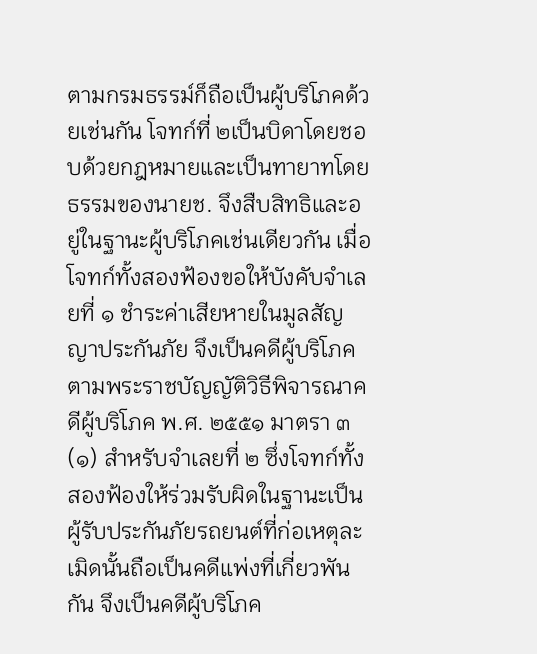ตามกรมธรรม์ก็ถือเป็นผู้บริโภคด้วยเช่นกัน โจทก์ที่ ๒เป็นบิดาโดยชอบด้วยกฎหมายและเป็นทายาทโดยธรรมของนายช. จึงสืบสิทธิและอยู่ในฐานะผู้บริโภคเช่นเดียวกัน เมื่อโจทก์ทั้งสองฟ้องขอให้บังคับจำเลยที่ ๑ ชำระค่าเสียหายในมูลสัญญาประกันภัย จึงเป็นคดีผู้บริโภค ตามพระราชบัญญัติวิธีพิจารณาคดีผู้บริโภค พ.ศ. ๒๕๕๑ มาตรา ๓ (๑) สำหรับจำเลยที่ ๒ ซึ่งโจทก์ทั้งสองฟ้องให้ร่วมรับผิดในฐานะเป็นผู้รับประกันภัยรถยนต์ที่ก่อเหตุละเมิดนั้นถือเป็นคดีแพ่งที่เกี่ยวพันกัน จึงเป็นคดีผู้บริโภค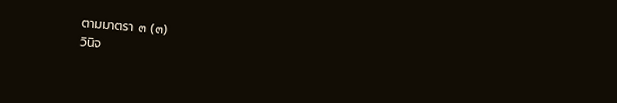ตามมาตรา ๓ (๓)
วินิจ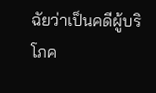ฉัยว่าเป็นคดีผู้บริโภค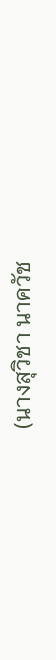(นางสุวิชา นาควัช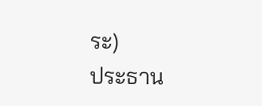ระ)
ประธาน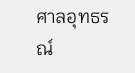ศาลอุทธรณ์